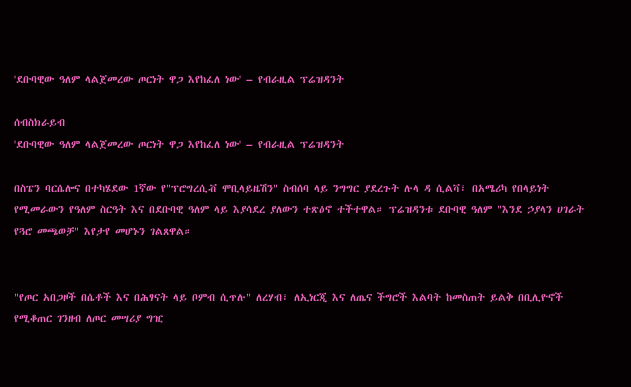'ደቡባዊው ዓለም ላልጀመረው ጦርነት ዋጋ እየከፈለ ነው' – የብራዚል ፕሬዝዳንት

ሰብስክራይብ
'ደቡባዊው ዓለም ላልጀመረው ጦርነት ዋጋ እየከፈለ ነው' – የብራዚል ፕሬዝዳንት

በስፔን ባርሴሎና በተካሄደው 1ኛው የ"ፕሮግረሲቭ ሞቢላይዜሽን" ስብሰባ ላይ ንግግር ያደረጉት ሉላ ዳ ሲልቫ፣ በአሜሪካ የበላይነት የሚመራውን የዓለም ስርዓት እና በደቡባዊ ዓለም ላይ እያሳደረ ያለውን ተጽዕኖ ተችተዋል። ፕሬዝዳንቱ ደቡባዊ ዓለም "እንደ ኃያላን ሀገራት የጓሮ መጫወቻ" እየታየ መሆኑን ገልጸዋል።


"የጦር አበጋዞች በሴቶች እና በሕፃናት ላይ ቦምብ ሲጥሉ" ለረሃብ፣ ለኢነርጂ እና ለጤና ችግሮች እልባት ከመስጠት ይልቅ በቢሊዮኖች የሚቆጠር ገንዘብ ለጦር መሣሪያ ግዢ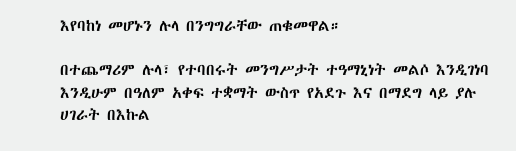እየባከነ መሆኑን ሉላ በንግግራቸው ጠቁመዋል።

በተጨማሪም ሉላ፣ የተባበሩት መንግሥታት ተዓማኒነት መልሶ እንዲገነባ እንዲሁም በዓለም አቀፍ ተቋማት ውስጥ የአደጉ እና በማደግ ላይ ያሉ ሀገራት በእኩል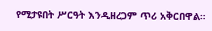የሚታዩበት ሥርዓት እንዲዘረጋም ጥሪ አቅርበዋል።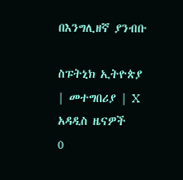በእንግሊዘኛ ያንብቡ

ስፑትኒክ ኢትዮጵያ | መተግበሪያ | X
አዳዲስ ዜናዎች
0